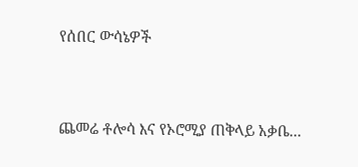የሰበር ውሳኔዎች



ጨመሬ ቶሎሳ እና የኦሮሚያ ጠቅላይ አቃቤ...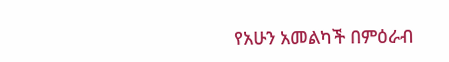የአሁን አመልካች በምዕራብ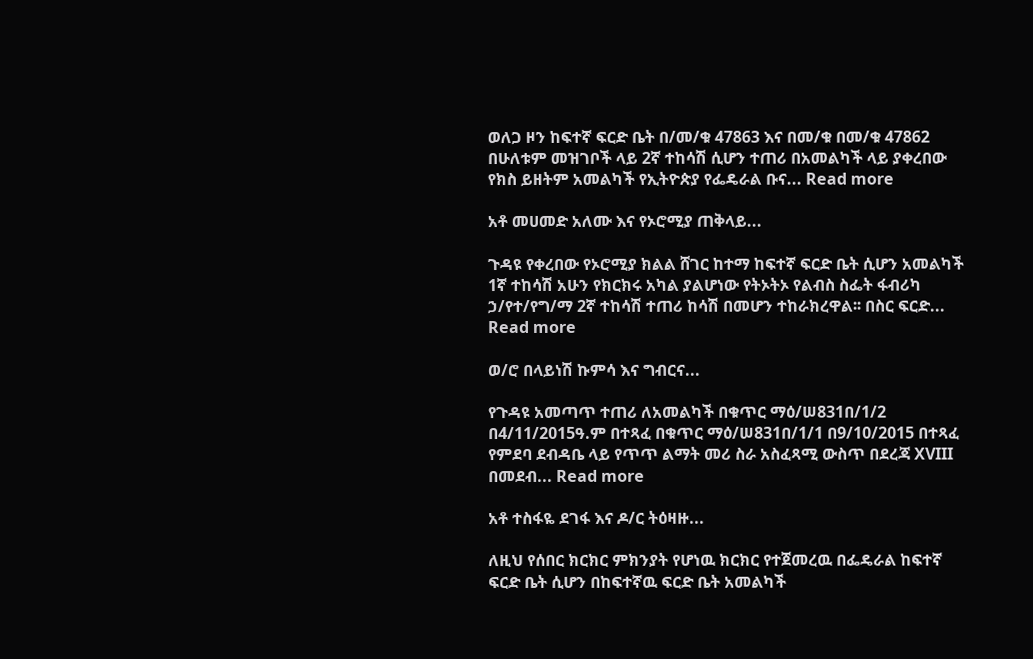ወለጋ ዞን ከፍተኛ ፍርድ ቤት በ/መ/ቁ 47863 እና በመ/ቁ በመ/ቁ 47862 በሁለቱም መዝገቦች ላይ 2ኛ ተከሳሽ ሲሆን ተጠሪ በአመልካች ላይ ያቀረበው የክስ ይዘትም አመልካች የኢትዮጵያ የፌዴራል ቡና... Read more

አቶ መሀመድ አለሙ እና የኦሮሚያ ጠቅላይ...

ጉዳዩ የቀረበው የኦሮሚያ ክልል ሸገር ከተማ ከፍተኛ ፍርድ ቤት ሲሆን አመልካች 1ኛ ተከሳሽ አሁን የክርክሩ አካል ያልሆነው የትኦትኦ የልብስ ስፌት ፋብሪካ ኃ/የተ/የግ/ማ 2ኛ ተከሳሽ ተጠሪ ከሳሽ በመሆን ተከራክረዋል፡፡ በስር ፍርድ... Read more

ወ/ሮ በላይነሽ ኩምሳ እና ግብርና...

የጉዳዩ አመጣጥ ተጠሪ ለአመልካች በቁጥር ማዕ/ሠ831በ/1/2 በ4/11/2015ዓ.ም በተጻፈ በቁጥር ማዕ/ሠ831በ/1/1 በ9/10/2015 በተጻፈ የምደባ ደብዳቤ ላይ የጥጥ ልማት መሪ ስራ አስፈጻሚ ውስጥ በደረጃ XVIII በመደብ... Read more

አቶ ተስፋዬ ደገፋ እና ዶ/ር ትዕዛዙ...

ለዚህ የሰበር ክርክር ምክንያት የሆነዉ ክርክር የተጀመረዉ በፌዴራል ከፍተኛ ፍርድ ቤት ሲሆን በከፍተኛዉ ፍርድ ቤት አመልካች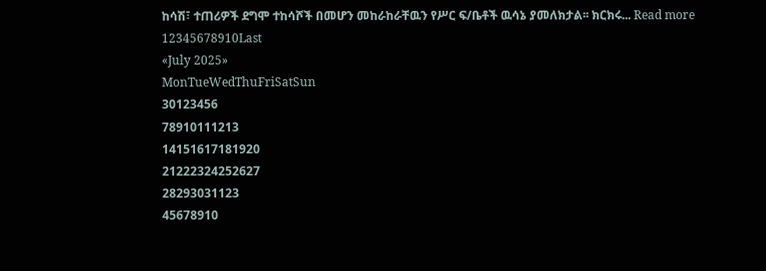ከሳሽ፣ ተጠሪዎች ደግሞ ተከሳሾች በመሆን መከራከራቸዉን የሥር ፍ/ቤቶች ዉሳኔ ያመለክታል፡፡ ክርክሩ... Read more
12345678910Last
«July 2025»
MonTueWedThuFriSatSun
30123456
78910111213
14151617181920
21222324252627
28293031123
45678910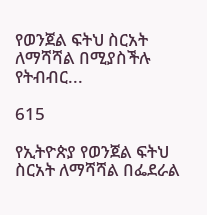የወንጀል ፍትህ ስርአት ለማሻሻል በሚያስችሉ የትብብር...

615

የኢትዮጵያ የወንጀል ፍትህ ስርአት ለማሻሻል በፌደራል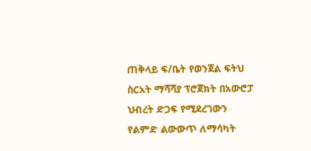ጠቅላይ ፍ/ቤት የወንጀል ፍትህ ስርአት ማሻሻያ ፕሮጀክት በአውሮፓ ህብረት ድጋፍ የሚደረገውን የልምድ ልውውጥ ለማሳካት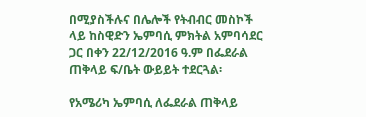በሚያስችሉና በሌሎች የትብብር መስኮች ላይ ከስዊድን ኤምባሲ ምክትል አምባሳደር ጋር በቀን 22/12/2016 ዓ.ም በፌደራል ጠቅላይ ፍ/ቤት ውይይት ተደርጓል፡

የአሜሪካ ኤምባሲ ለፌደራል ጠቅላይ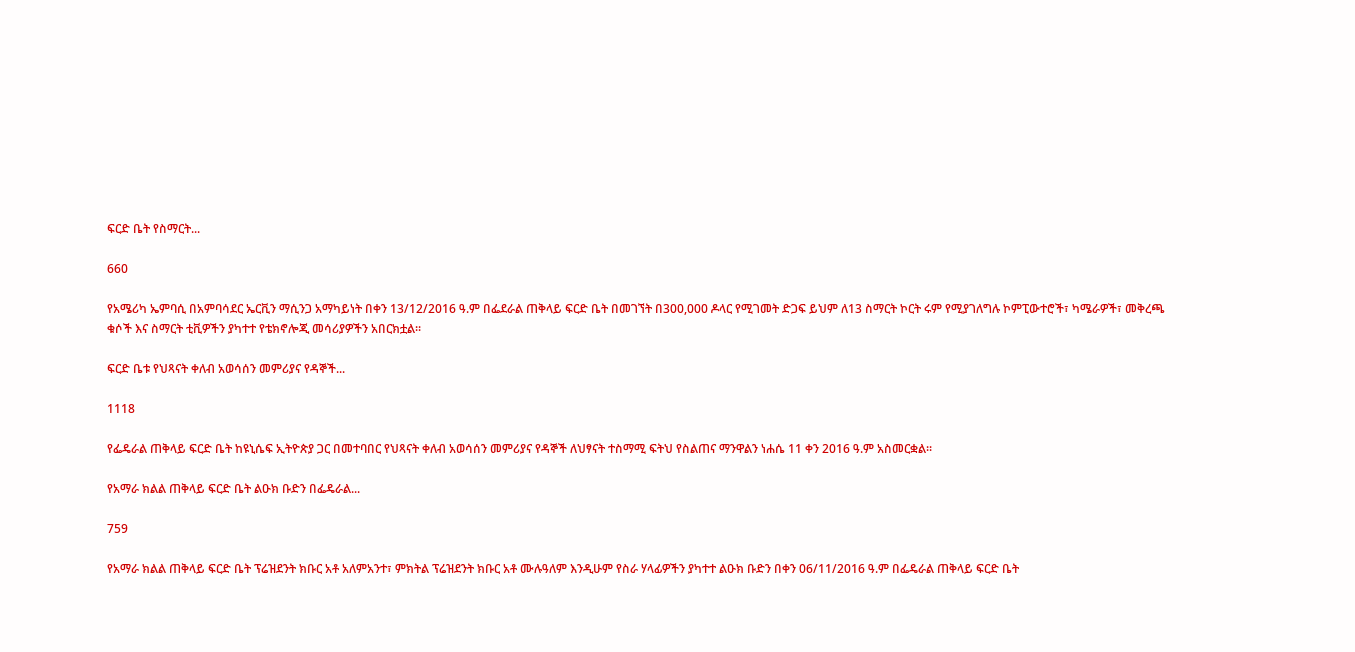ፍርድ ቤት የስማርት...

660

የአሜሪካ ኤምባሲ በአምባሳደር ኤርቪን ማሲንጋ አማካይነት በቀን 13/12/2016 ዓ.ም በፌደራል ጠቅላይ ፍርድ ቤት በመገኘት በ300,000 ዶላር የሚገመት ድጋፍ ይህም ለ13 ስማርት ኮርት ሩም የሚያገለግሉ ኮምፒውተሮች፣ ካሜራዎች፣ መቅረጫ ቁሶች እና ስማርት ቲቪዎችን ያካተተ የቴክኖሎጂ መሳሪያዎችን አበርክቷል፡፡

ፍርድ ቤቱ የህጻናት ቀለብ አወሳሰን መምሪያና የዳኞች...

1118

የፌዴራል ጠቅላይ ፍርድ ቤት ከዩኒሴፍ ኢትዮጵያ ጋር በመተባበር የህጻናት ቀለብ አወሳሰን መምሪያና የዳኞች ለህፃናት ተስማሚ ፍትህ የስልጠና ማንዋልን ነሐሴ 11 ቀን 2016 ዓ.ም አስመርቋል፡፡

የአማራ ክልል ጠቅላይ ፍርድ ቤት ልዑክ ቡድን በፌዴራል...

759

የአማራ ክልል ጠቅላይ ፍርድ ቤት ፕሬዝደንት ክቡር አቶ አለምአንተ፣ ምክትል ፕሬዝደንት ክቡር አቶ ሙሉዓለም እንዲሁም የስራ ሃላፊዎችን ያካተተ ልዑክ ቡድን በቀን 06/11/2016 ዓ.ም በፌዴራል ጠቅላይ ፍርድ ቤት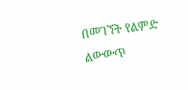በመገኘት የልምድ ልውውጥ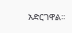አድርገዋል፡፡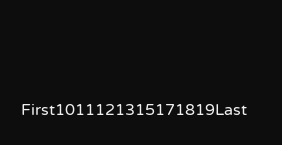First1011121315171819Last